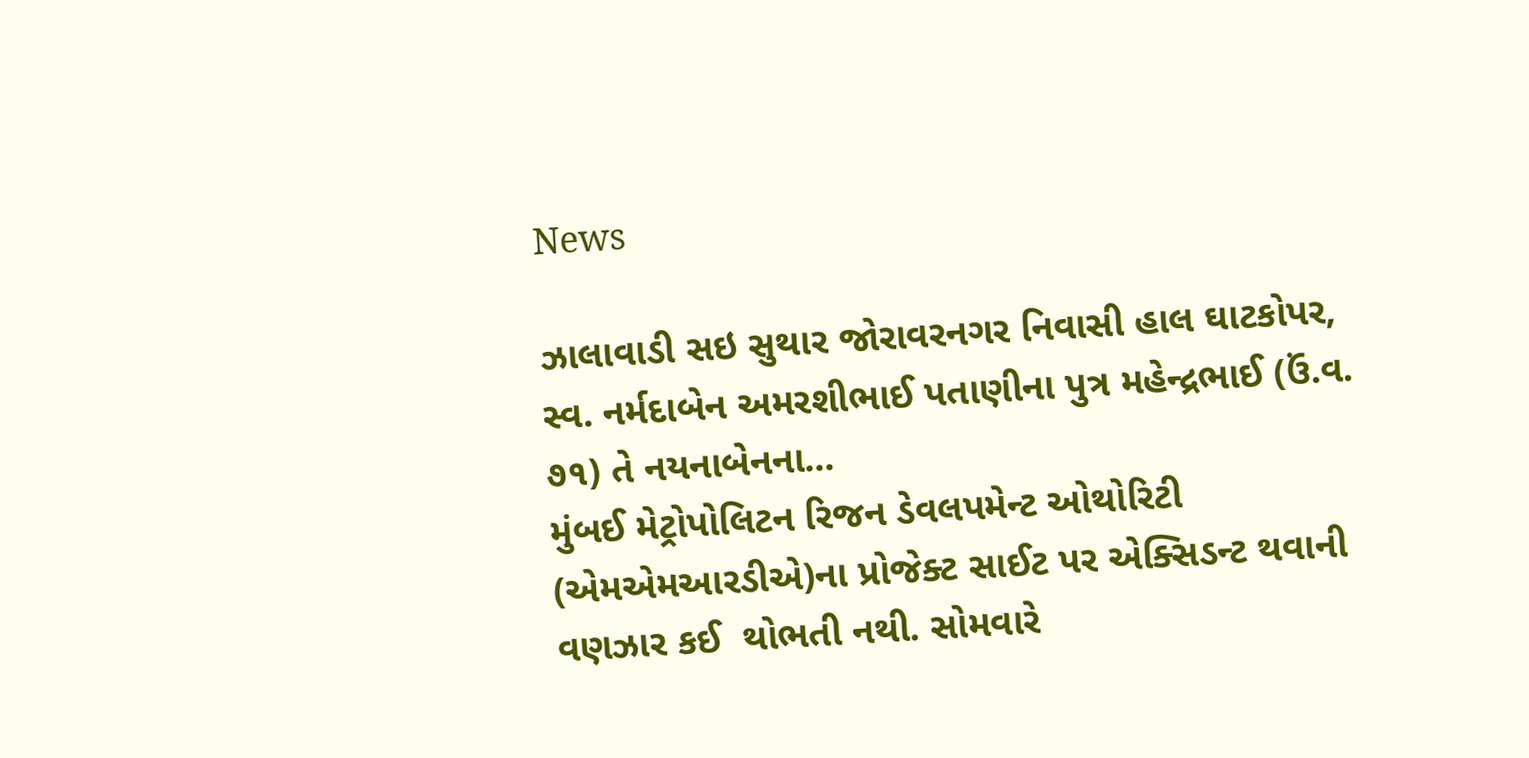News

ઝાલાવાડી સઇ સુથાર જોરાવરનગર નિવાસી હાલ ઘાટકોપર, સ્વ. નર્મદાબેન અમરશીભાઈ પતાણીના પુત્ર મહેન્દ્રભાઈ (ઉં.વ. ૭૧) તે નયનાબેનના...
મુંબઈ મેટ્રોપોલિટન રિજન ડેવલપમેન્ટ ઓથોરિટી (એમએમઆરડીએ)ના પ્રોજેક્ટ સાઈટ પર એક્સિડન્ટ થવાની વણઝાર કઈ  થોભતી નથી. સોમવારે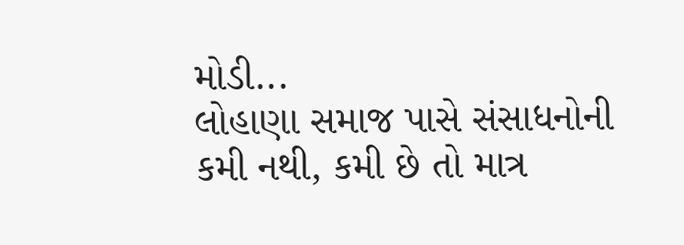મોડી...
લોહાણા સમાજ પાસે સંસાધનોની કમી નથી, કમી છે તો માત્ર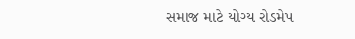સમાજ માટે યોગ્ય રોડમેપ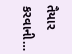તૈયાર કરવાની…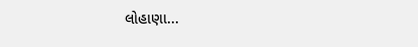લોહાણા...